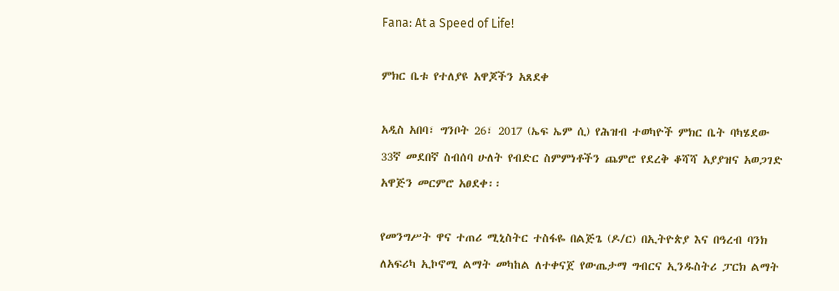Fana: At a Speed of Life!

ምክር ቤቱ የተለያዩ አዋጆችን አጸደቀ

አዲስ አበባ፣ ግንቦት 26፣ 2017 (ኤፍ ኤም ሲ) የሕዝብ ተወካዮች ምክር ቤት ባካሄደው 33ኛ መደበኛ ስብሰባ ሁለት የብድር ስምምነቶችን ጨምሮ የደረቅ ቆሻሻ አያያዝና አወጋገድ አዋጅን መርምሮ አፀደቀ፡፡

የመንግሥት ዋና ተጠሪ ሚኒስትር ተስፋዬ በልጅጌ (ዶ/ር) በኢትዮጵያ እና በዓረብ ባንክ ለአፍሪካ ኢኮኖሚ ልማት መካከል ለተቀናጀ የውጤታማ ግብርና ኢንዱስትሪ ፓርክ ልማት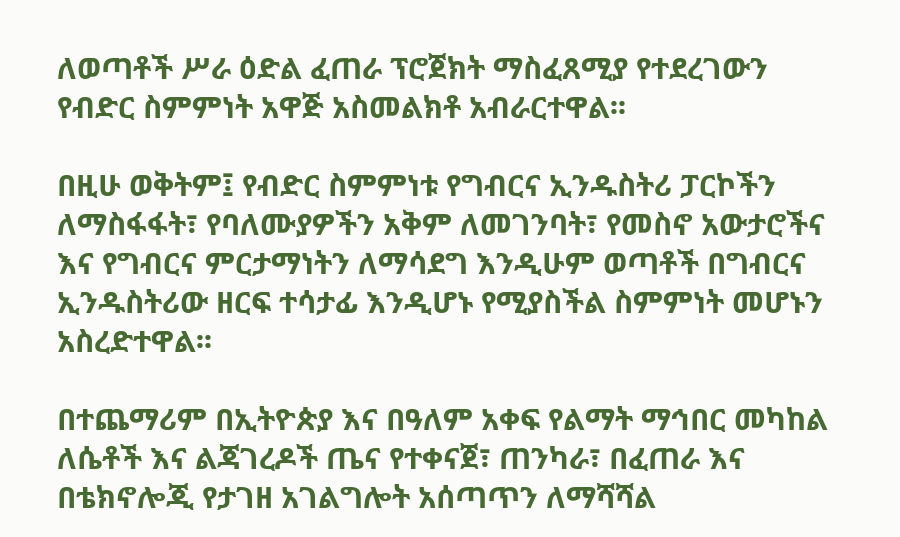ለወጣቶች ሥራ ዕድል ፈጠራ ፕሮጀክት ማስፈጸሚያ የተደረገውን የብድር ስምምነት አዋጅ አስመልክቶ አብራርተዋል፡፡

በዚሁ ወቅትም፤ የብድር ስምምነቱ የግብርና ኢንዱስትሪ ፓርኮችን ለማስፋፋት፣ የባለሙያዎችን አቅም ለመገንባት፣ የመስኖ አውታሮችና እና የግብርና ምርታማነትን ለማሳደግ እንዲሁም ወጣቶች በግብርና ኢንዱስትሪው ዘርፍ ተሳታፊ እንዲሆኑ የሚያስችል ስምምነት መሆኑን አስረድተዋል፡፡

በተጨማሪም በኢትዮጵያ እና በዓለም አቀፍ የልማት ማኅበር መካከል ለሴቶች እና ልጃገረዶች ጤና የተቀናጀ፣ ጠንካራ፣ በፈጠራ እና በቴክኖሎጂ የታገዘ አገልግሎት አሰጣጥን ለማሻሻል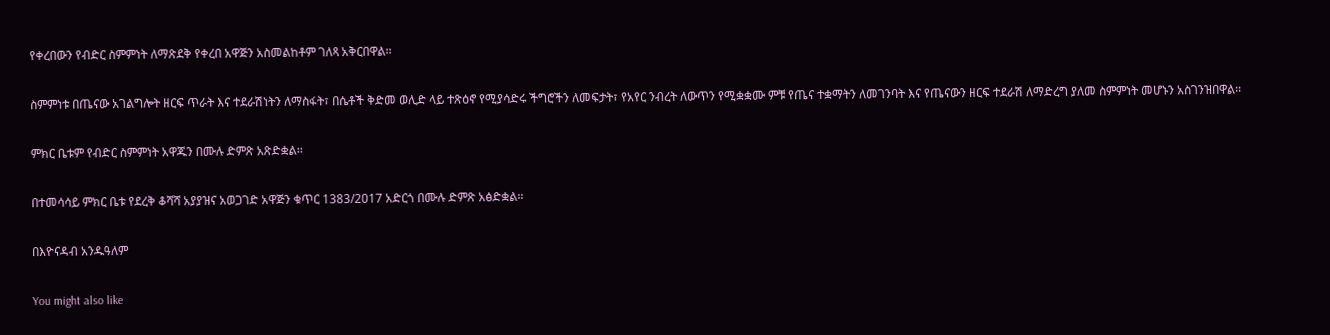የቀረበውን የብድር ስምምነት ለማጽደቅ የቀረበ አዋጅን አስመልከቶም ገለጻ አቅርበዋል፡፡

ስምምነቱ በጤናው አገልግሎት ዘርፍ ጥራት እና ተደራሽነትን ለማስፋት፣ በሴቶች ቅድመ ወሊድ ላይ ተጽዕኖ የሚያሳድሩ ችግሮችን ለመፍታት፣ የአየር ንብረት ለውጥን የሚቋቋሙ ምቹ የጤና ተቋማትን ለመገንባት እና የጤናውን ዘርፍ ተደራሽ ለማድረግ ያለመ ስምምነት መሆኑን አስገንዝበዋል፡፡

ምክር ቤቱም የብድር ስምምነት አዋጁን በሙሉ ድምጽ አጽድቋል፡፡

በተመሳሳይ ምክር ቤቱ የደረቅ ቆሻሻ አያያዝና አወጋገድ አዋጅን ቁጥር 1383/2017 አድርጎ በሙሉ ድምጽ አፅድቋል፡፡

በእዮናዳብ አንዱዓለም

You might also like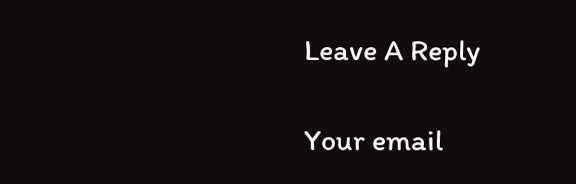Leave A Reply

Your email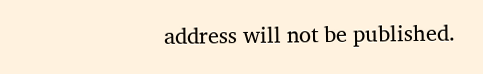address will not be published.